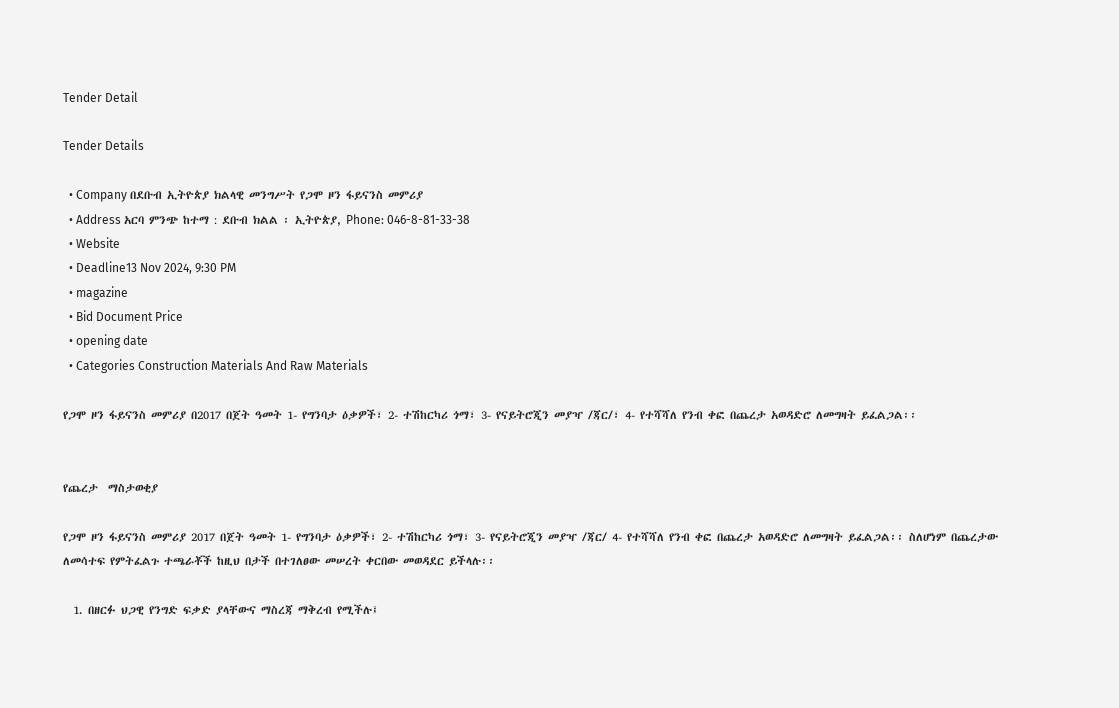Tender Detail

Tender Details

  • Company በደቡብ ኢትዮጵያ ክልላዊ መንግሥት የጋሞ ዞን ፋይናንስ መምሪያ
  • Address አርባ ምንጭ ከተማ : ደቡብ ክልል ፡ ኢትዮጵያ, Phone: 046-8-81-33-38
  • Website
  • Deadline13 Nov 2024, 9:30 PM
  • magazine
  • Bid Document Price
  • opening date
  • Categories Construction Materials And Raw Materials

የጋሞ ዞን ፋይናንስ መምሪያ በ2017 በጀት ዓመት 1- የግንባታ ዕቃዎች፣ 2- ተሽከርካሪ ጎማ፣ 3- የናይትሮጂን መያዣ /ጃር/፣ 4- የተሻሻለ የንብ ቀፎ በጨረታ አወዳድሮ ለመግዛት ይፈልጋል፡፡


የጨረታ  ማስታወቂያ

የጋሞ ዞን ፋይናንስ መምሪያ 2017 በጀት ዓመት 1- የግንባታ ዕቃዎች፣ 2- ተሽከርካሪ ጎማ፣ 3- የናይትሮጂን መያዣ /ጃር/ 4- የተሻሻለ የንብ ቀፎ በጨረታ አወዳድሮ ለመግዛት ይፈልጋል፡፡ ስለሆነም በጨረታው ለመሳተፍ የምትፈልጉ ተጫራቾች ከዚህ በታች በተገለፀው መሠረት ቀርበው መወዳደር ይችላሉ፡፡

  1. በዘርፉ ህጋዊ የንግድ ፍቃድ ያላቸውና ማስረጃ ማቅረብ የሚችሉ፤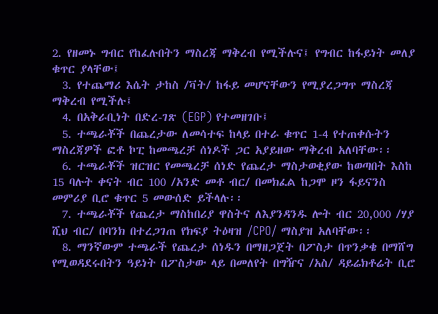2. የዘመኑ ግብር የከፈሉበትን ማስረጃ ማቅረብ የሚችሉና፤ የግብር ከፋይነት መለያ ቁጥር ያላቸው፤
  3. የተጨማሪ እሴት ታከስ /ቫት/ ከፋይ መሆናቸውን የሚያረጋግጥ ማስረጃ ማቅረብ የሚችሉ፤
  4. በአቅራቢነት በድረ-ገጽ (EGP) የተመዘገቡ፤
  5. ተጫራቾች በጨረታው ለመሳተፍ ከላይ በተራ ቁጥር 1-4 የተጠቀሱትን ማስረጃዎች ፎቶ ኮፒ ከመጫረቻ ሰነዶች ጋር አያይዘው ማቅረብ አለባቸው፡፡
  6. ተጫራቾች ዝርዝር የመጫረቻ ሰነድ የጨረታ ማስታወቂያው ከወጣበት እስከ 15 ባሉት ቀናት ብር 100 /አንድ መቶ ብር/ በመክፈል ከጋሞ ዞን ፋይናንስ መምሪያ ቢሮ ቁጥር 5 መውሰድ ይችላሉ፡፡
  7. ተጫራቾች የጨረታ ማስከበሪያ ዋስትና ለእያንዳንዱ ሎት ብር 20,000 /ሃያ ሺህ ብር/ በባንክ በተረጋገጠ የክፍያ ትዕዛዝ /CPO/ ማስያዝ አለባቸው፡፡
  8. ማንኛውም ተጫራች የጨረታ ሰነዱን በማዘጋጀት በፖስታ በጥንቃቄ በማሸግ የሚወዳደሩበትን ዓይነት በፖስታው ላይ በመለየት በግዥና /አስ/ ዳይሬክቶሬት ቢሮ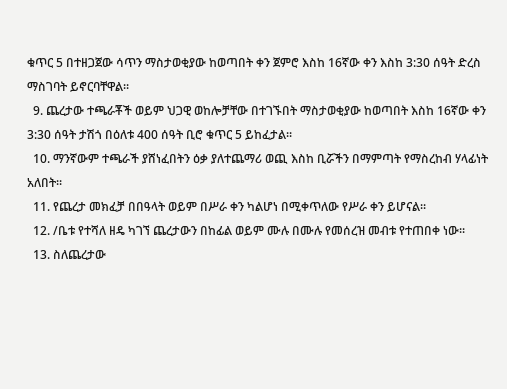ቁጥር 5 በተዘጋጀው ሳጥን ማስታወቂያው ከወጣበት ቀን ጀምሮ እስከ 16ኛው ቀን እስከ 3:30 ሰዓት ድረስ ማስገባት ይኖርባቸዋል፡፡
  9. ጨረታው ተጫራቾች ወይም ህጋዊ ወከሎቻቸው በተገኙበት ማስታወቂያው ከወጣበት እስከ 16ኛው ቀን 3:30 ሰዓት ታሽጎ በዕለቱ 400 ሰዓት ቢሮ ቁጥር 5 ይከፈታል፡፡
  10. ማንኛውም ተጫራች ያሸነፈበትን ዕቃ ያለተጨማሪ ወጪ እስከ ቢሯችን በማምጣት የማስረከብ ሃላፊነት አለበት፡፡
  11. የጨረታ መክፈቻ በበዓላት ወይም በሥራ ቀን ካልሆነ በሚቀጥለው የሥራ ቀን ይሆናል፡፡
  12. /ቤቱ የተሻለ ዘዴ ካገኘ ጨረታውን በከፊል ወይም ሙሉ በሙሉ የመሰረዝ መብቱ የተጠበቀ ነው፡፡
  13. ስለጨረታው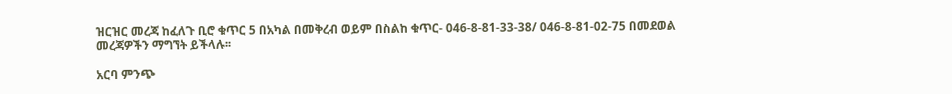ዝርዝር መረጃ ከፈለጉ ቢሮ ቁጥር 5 በአካል በመቅረብ ወይም በስልከ ቁጥር- 046-8-81-33-38/ 046-8-81-02-75 በመደወል መረጃዎችን ማግኘት ይችላሉ፡፡

አርባ ምንጭ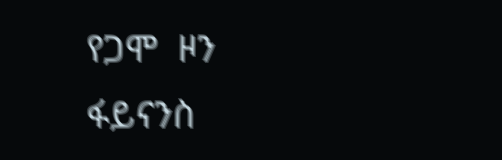የጋሞ  ዞን  ፋይናንስ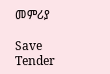መምሪያ

Save Tender